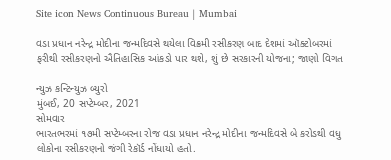Site icon News Continuous Bureau | Mumbai

વડા પ્રધાન નરેન્દ્ર મોદીના જન્મદિવસે થયેલા વિક્રમી રસીકરણ બાદ દેશમાં ઑક્ટોબરમાં ફરીથી રસીકરણનો ઐતિહાસિક આંકડો પાર થશે, શું છે સરકારની યોજના; જાણો વિગત

ન્યુઝ કન્ટિન્યુઝ બ્યુરો
મુંબઈ, 20 સપ્ટેમ્બર, 2021
સોમવાર
ભારતભરમાં ૧૭મી સપ્ટેમ્બરના રોજ વડા પ્રધાન નરેન્દ્ર મોદીના જન્મદિવસે બે કરોડથી વધુ લોકોના રસીકરણનો જંગી રેકૉર્ડ નોંધાયો હતો.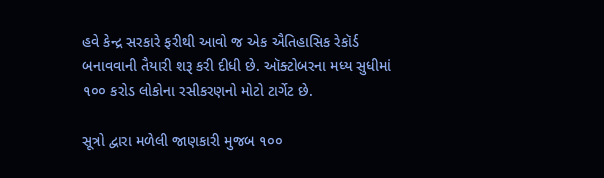હવે કેન્દ્ર સરકારે ફરીથી આવો જ એક ઐતિહાસિક રેકૉર્ડ બનાવવાની તૈયારી શરૂ કરી દીધી છે. ઑક્ટોબરના મધ્ય સુધીમાં ૧૦૦ કરોડ લોકોના રસીકરણનો મોટો ટાર્ગેટ છે.

સૂત્રો દ્વારા મળેલી જાણકારી મુજબ ૧૦૦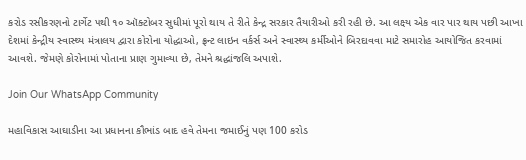કરોડ રસીકરણનો ટાર્ગેટ ૫થી ૧૦ ઑક્ટોબર સુધીમાં પૂરો થાય તે રીતે કેન્દ્ર સરકાર તૈયારીઓ કરી રહી છે. આ લક્ષ્ય એક વાર પાર થાય પછી આખા દેશમાં કેન્દ્રીય સ્વાસ્થ્ય મંત્રાલય દ્વારા કોરોના યોદ્ધાઓ, ફ્રન્ટ લાઇન વર્કર્સ અને સ્વાસ્થ્ય કર્મીઓને બિરદાવવા માટે સમારોહ આયોજિત કરવામાં આવશે. જેમણે કોરોનામાં પોતાના પ્રાણ ગુમાવ્યા છે, તેમને શ્રદ્ધાંજલિ અપાશે.

Join Our WhatsApp Community

મહાવિકાસ આઘાડીના આ પ્રધાનના કૌભાંડ બાદ હવે તેમના જમાઈનું પણ 100 કરોડ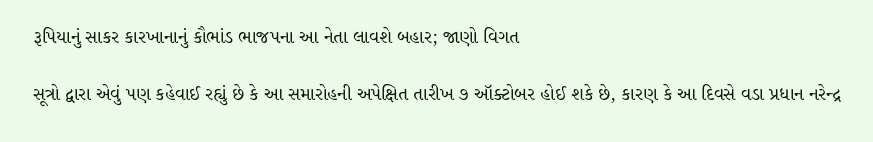રૂપિયાનું સાકર કારખાનાનું કૌભાંડ ભાજપના આ નેતા લાવશે બહાર; જાણો વિગત

સૂત્રો દ્વારા એવું પણ કહેવાઈ રહ્યું છે કે આ સમારોહની અપેક્ષિત તારીખ ૭ ઑક્ટોબર હોઈ શકે છે, કારણ કે આ દિવસે વડા પ્રધાન નરેન્દ્ર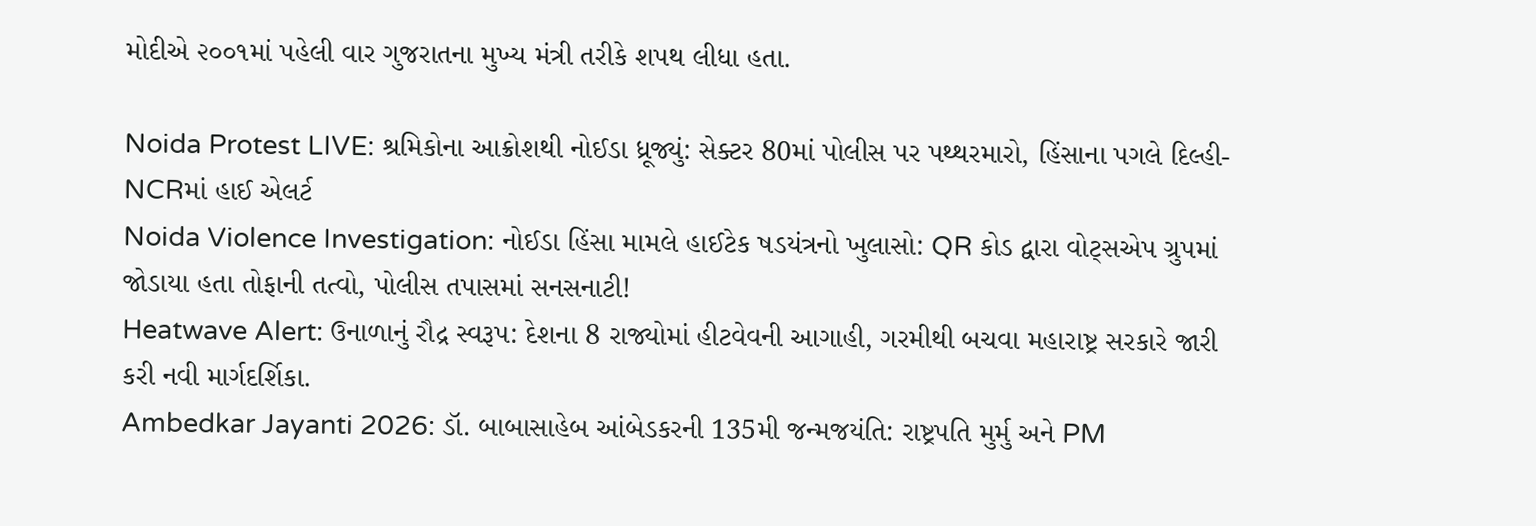મોદીએ ૨૦૦૧માં પહેલી વાર ગુજરાતના મુખ્ય મંત્રી તરીકે શપથ લીધા હતા.

Noida Protest LIVE: શ્રમિકોના આક્રોશથી નોઈડા ધ્રૂજ્યું: સેક્ટર 80માં પોલીસ પર પથ્થરમારો, હિંસાના પગલે દિલ્હી-NCRમાં હાઈ એલર્ટ
Noida Violence Investigation: નોઈડા હિંસા મામલે હાઈટેક ષડયંત્રનો ખુલાસો: QR કોડ દ્વારા વોટ્સએપ ગ્રુપમાં જોડાયા હતા તોફાની તત્વો, પોલીસ તપાસમાં સનસનાટી!
Heatwave Alert: ઉનાળાનું રૌદ્ર સ્વરૂપ: દેશના 8 રાજ્યોમાં હીટવેવની આગાહી, ગરમીથી બચવા મહારાષ્ટ્ર સરકારે જારી કરી નવી માર્ગદર્શિકા.
Ambedkar Jayanti 2026: ડૉ. બાબાસાહેબ આંબેડકરની 135મી જન્મજયંતિ: રાષ્ટ્રપતિ મુર્મુ અને PM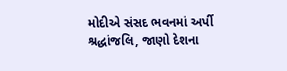મોદીએ સંસદ ભવનમાં અર્પી શ્રદ્ધાંજલિ, જાણો દેશના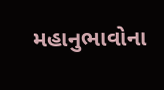મહાનુભાવોના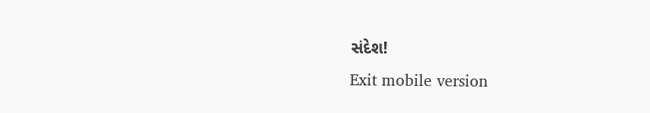સંદેશ!
Exit mobile version